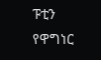ፑቲን የዋግነር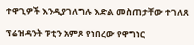ተዋጊዎች እንዲያገለግሉ እድል መስጠታቸው ተገለጸ

ፕሬዝዳንት ፑቲን አምጾ የነበረው የዋግነር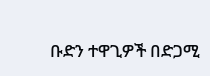ቡድን ተዋጊዎች በድጋሚ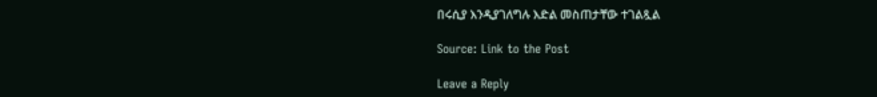በሩሲያ እንዲያገለግሉ እድል መስጠታቸው ተገልጿል

Source: Link to the Post

Leave a Reply